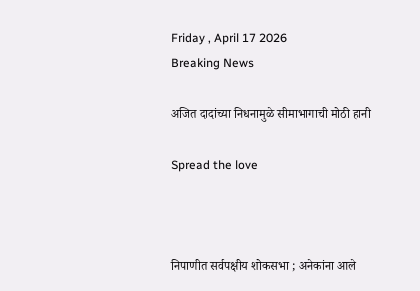Friday , April 17 2026
Breaking News

अजित दादांच्या निधनामुळे सीमाभागाची मोठी हानी

Spread the love



निपाणीत सर्वपक्षीय शोकसभा ; अनेकांना आले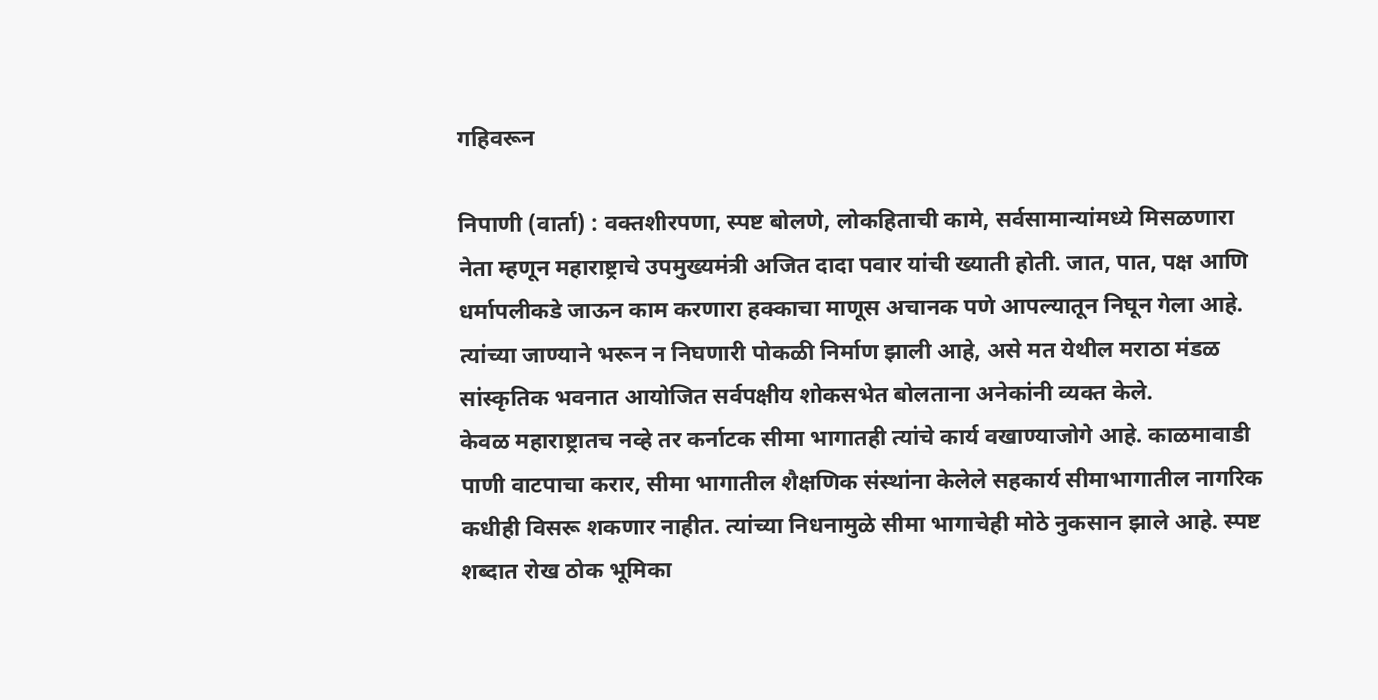गहिवरून

निपाणी (वार्ता) : वक्तशीरपणा, स्पष्ट बोलणे, लोकहिताची कामे, सर्वसामान्यांमध्ये मिसळणारा नेता म्हणून महाराष्ट्राचे उपमुख्यमंत्री अजित दादा पवार यांची ख्याती होती. जात, पात, पक्ष आणि धर्मापलीकडे जाऊन काम करणारा हक्काचा माणूस अचानक पणे आपल्यातून निघून गेला आहे. त्यांच्या जाण्याने भरून न निघणारी पोकळी निर्माण झाली आहे, असे मत येथील मराठा मंडळ सांस्कृतिक भवनात आयोजित सर्वपक्षीय शोकसभेत बोलताना अनेकांनी व्यक्त केले.
केवळ महाराष्ट्रातच नव्हे तर कर्नाटक सीमा भागातही त्यांचे कार्य वखाण्याजोगे आहे. काळमावाडी पाणी वाटपाचा करार, सीमा भागातील शैक्षणिक संस्थांना केलेले सहकार्य सीमाभागातील नागरिक कधीही विसरू शकणार नाहीत. त्यांच्या निधनामुळे सीमा भागाचेही मोठे नुकसान झाले आहे. स्पष्ट शब्दात रोख ठोक भूमिका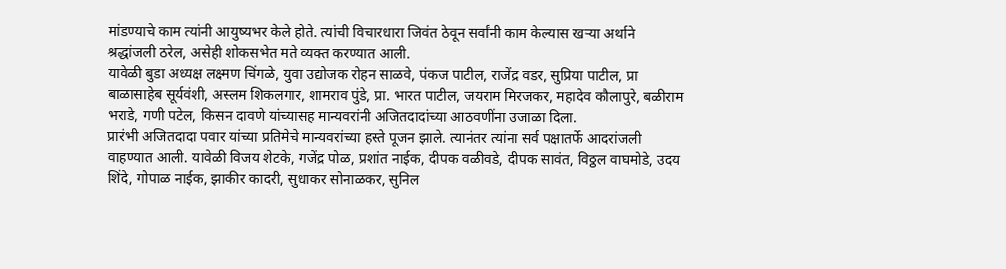मांडण्याचे काम त्यांनी आयुष्यभर केले होते. त्यांची विचारधारा जिवंत ठेवून सर्वांनी काम केल्यास खऱ्या अर्थाने श्रद्धांजली ठरेल, असेही शोकसभेत मते व्यक्त करण्यात आली.
यावेळी बुडा अध्यक्ष लक्ष्मण चिंगळे, युवा उद्योजक रोहन साळवे, पंकज पाटील, राजेंद्र वडर, सुप्रिया पाटील, प्रा बाळासाहेब सूर्यवंशी, अस्लम शिकलगार, शामराव पुंडे, प्रा. भारत पाटील, जयराम मिरजकर, महादेव कौलापुरे, बळीराम भराडे, गणी पटेल, किसन दावणे यांच्यासह मान्यवरांनी अजितदादांच्या आठवणींना उजाळा दिला.
प्रारंभी अजितदादा पवार यांच्या प्रतिमेचे मान्यवरांच्या हस्ते पूजन झाले. त्यानंतर त्यांना सर्व पक्षातर्फे आदरांजली वाहण्यात आली. यावेळी विजय शेटके, गजेंद्र पोळ, प्रशांत नाईक, दीपक वळीवडे, दीपक सावंत, विठ्ठल वाघमोडे, उदय शिंदे, गोपाळ नाईक, झाकीर कादरी, सुधाकर सोनाळकर, सुनिल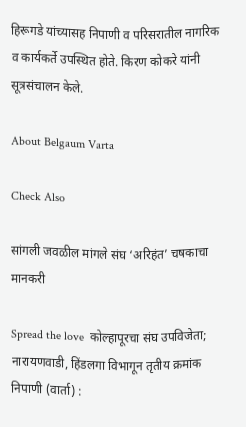हिरूगडे यांच्यासह निपाणी व परिसरातील नागरिक व कार्यकर्ते उपस्थित होते. किरण कोकरे यांनी सूत्रसंचालन केले.

About Belgaum Varta

Check Also

सांगली जवळील मांगले संघ ‘अरिहंत’ चषकाचा मानकरी

Spread the love  कोल्हापूरचा संघ उपविजेता; नारायणवाडी, हिंडलगा विभागून तृतीय क्रमांक निपाणी (वार्ता) :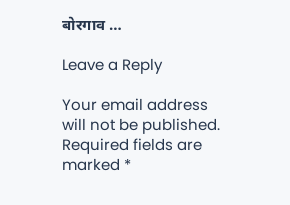बोरगाव …

Leave a Reply

Your email address will not be published. Required fields are marked *